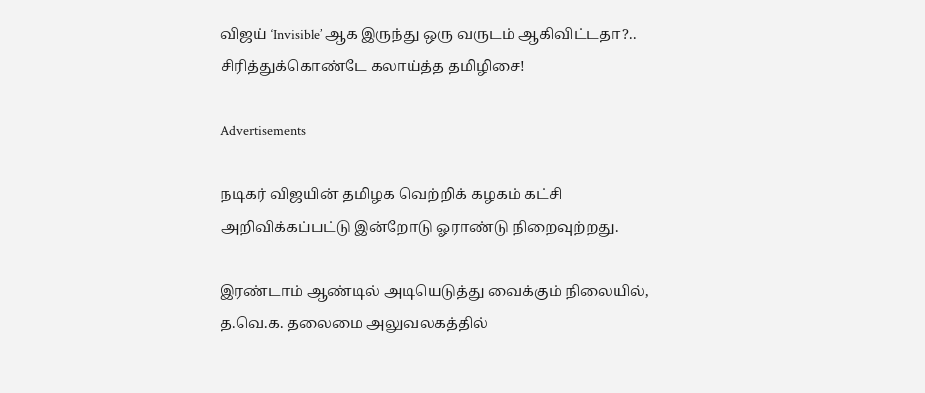விஜய் ‘Invisible’ ஆக இருந்து ஒரு வருடம் ஆகிவிட்டதா?.. சிரித்துக்கொண்டே கலாய்த்த தமிழிசை!

Advertisements

நடிகர் விஜயின் தமிழக வெற்றிக் கழகம் கட்சி அறிவிக்கப்பட்டு இன்றோடு ஓராண்டு நிறைவுற்றது.

இரண்டாம் ஆண்டில் அடியெடுத்து வைக்கும் நிலையில், த.வெ.க. தலைமை அலுவலகத்தில்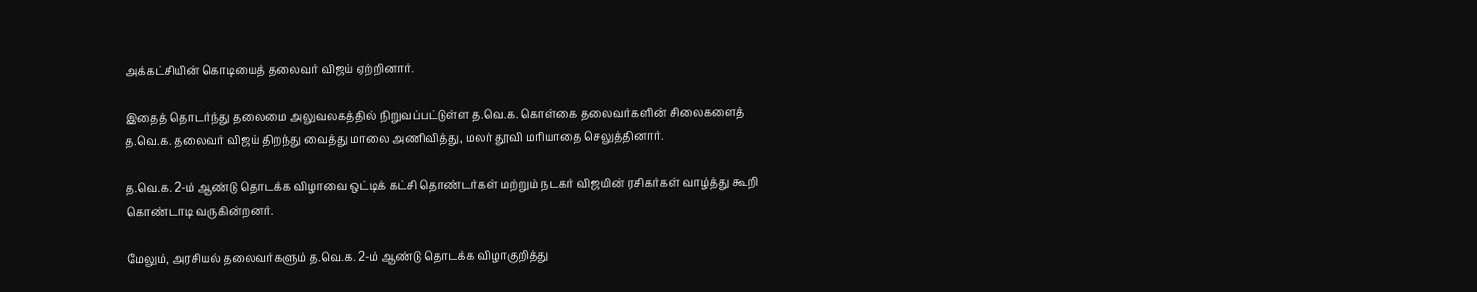அக்கட்சியின் கொடியைத் தலைவர் விஜய் ஏற்றினார்.

இதைத் தொடர்ந்து தலைமை அலுவலகத்தில் நிறுவப்பட்டுள்ள த.வெ.க. கொள்கை தலைவர்களின் சிலைகளைத் த.வெ.க. தலைவர் விஜய் திறந்து வைத்து மாலை அணிவித்து, மலர் தூவி மரியாதை செலுத்தினார்.

த.வெ.க. 2-ம் ஆண்டு தொடக்க விழாவை ஒட்டிக் கட்சி தொண்டர்கள் மற்றும் நடகர் விஜயின் ரசிகர்கள் வாழ்த்து கூறி கொண்டாடி வருகின்றனர்.

மேலும், அரசியல் தலைவர்களும் த.வெ.க. 2-ம் ஆண்டு தொடக்க விழாகுறித்து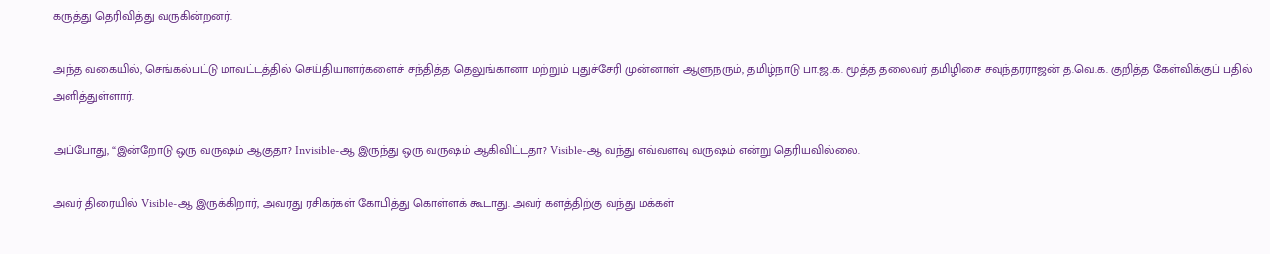கருத்து தெரிவித்து வருகின்றனர்.

அந்த வகையில், செங்கல்பட்டு மாவட்டத்தில் செய்தியாளர்களைச் சந்தித்த தெலுங்கானா மற்றும் புதுச்சேரி முன்னாள் ஆளுநரும், தமிழ்நாடு பா.ஜ.க. மூத்த தலைவர் தமிழிசை சவுந்தரராஜன் த.வெ.க. குறித்த கேள்விக்குப் பதில் அளித்துள்ளார்.

அப்போது, “இன்றோடு ஒரு வருஷம் ஆகுதா? Invisible-ஆ இருந்து ஒரு வருஷம் ஆகிவிட்டதா? Visible-ஆ வந்து எவ்வளவு வருஷம் என்று தெரியவில்லை.

அவர் திரையில் Visible-ஆ இருக்கிறார், அவரது ரசிகர்கள் கோபித்து கொள்ளக் கூடாது. அவர் களத்திற்கு வந்து மக்கள்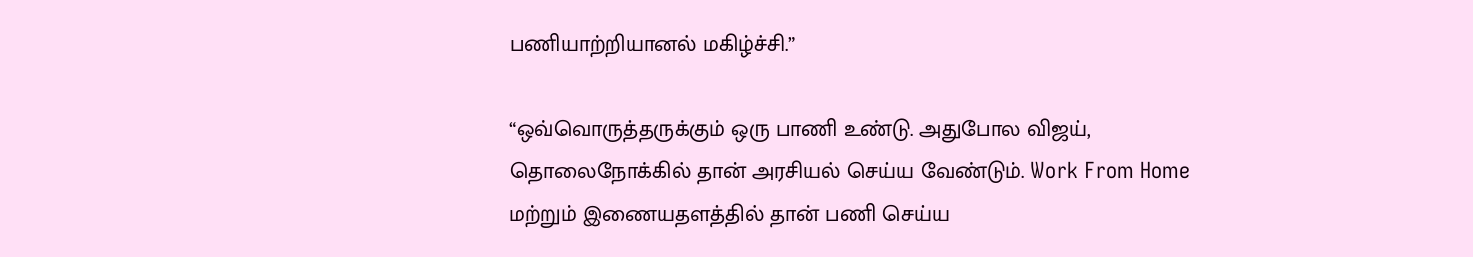பணியாற்றியானல் மகிழ்ச்சி.”

“ஒவ்வொருத்தருக்கும் ஒரு பாணி உண்டு. அதுபோல விஜய், தொலைநோக்கில் தான் அரசியல் செய்ய வேண்டும். Work From Home மற்றும் இணையதளத்தில் தான் பணி செய்ய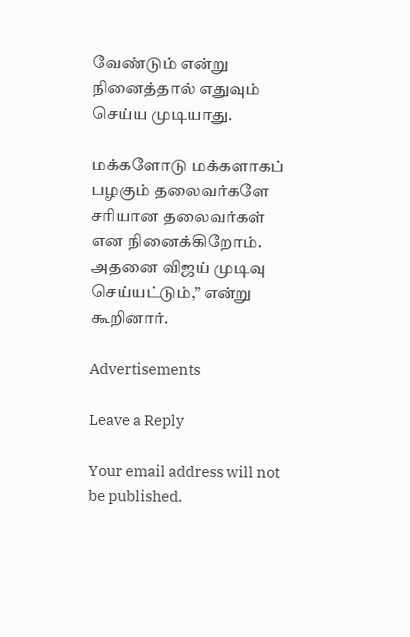வேண்டும் என்று நினைத்தால் எதுவும் செய்ய முடியாது.

மக்களோடு மக்களாகப் பழகும் தலைவர்களே சரியான தலைவர்கள் என நினைக்கிறோம். அதனை விஜய் முடிவு செய்யட்டும்,” என்று கூறினார்.

Advertisements

Leave a Reply

Your email address will not be published.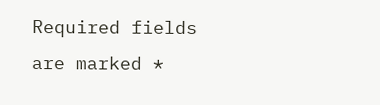Required fields are marked *